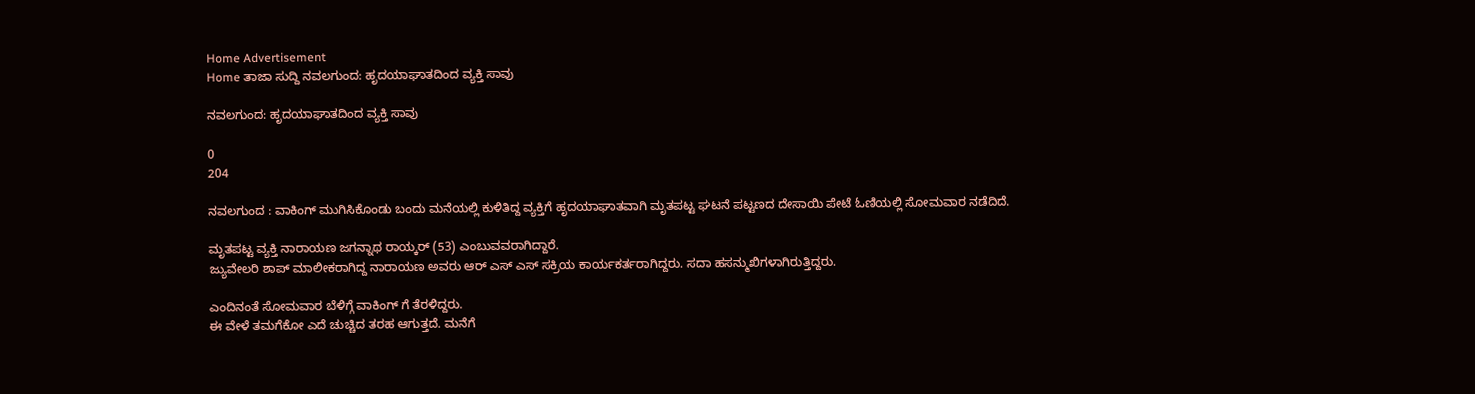Home Advertisement
Home ತಾಜಾ ಸುದ್ದಿ ನವಲಗುಂದ: ಹೃದಯಾಘಾತದಿಂದ ವ್ಯಕ್ತಿ ಸಾವು

ನವಲಗುಂದ: ಹೃದಯಾಘಾತದಿಂದ ವ್ಯಕ್ತಿ ಸಾವು

0
204

ನವಲಗುಂದ : ವಾಕಿಂಗ್ ಮುಗಿಸಿಕೊಂಡು ಬಂದು ಮನೆಯಲ್ಲಿ ಕುಳಿತಿದ್ದ ವ್ಯಕ್ತಿಗೆ ಹೃದಯಾಘಾತವಾಗಿ ಮೃತಪಟ್ಟ ಘಟನೆ ಪಟ್ಟಣದ ದೇಸಾಯಿ ಪೇಟೆ ಓಣಿಯಲ್ಲಿ ಸೋಮವಾರ ನಡೆದಿದೆ.

ಮೃತಪಟ್ಟ ವ್ಯಕ್ತಿ ನಾರಾಯಣ ಜಗನ್ನಾಥ ರಾಯ್ಕರ್ (53) ಎಂಬುವವರಾಗಿದ್ದಾರೆ.
ಜ್ಯುವೇಲರಿ ಶಾಪ್ ಮಾಲೀಕರಾಗಿದ್ದ ನಾರಾಯಣ ಅವರು ಆರ್ ಎಸ್ ಎಸ್ ಸಕ್ರಿಯ ಕಾರ್ಯಕರ್ತರಾಗಿದ್ದರು. ಸದಾ ಹಸನ್ಮುಖಿಗಳಾಗಿರುತ್ತಿದ್ದರು.

ಎಂದಿನಂತೆ ಸೋಮವಾರ ಬೆಳಿಗ್ಗೆ ವಾಕಿಂಗ್ ಗೆ ತೆರಳಿದ್ದರು.
ಈ ವೇಳೆ ತಮಗೆಕೋ ಎದೆ ಚುಚ್ಚಿದ ತರಹ ಆಗುತ್ತದೆ. ಮನೆಗೆ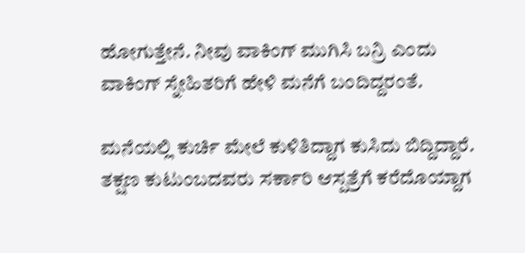ಹೋಗುತ್ತೇನೆ. ನೀವು ವಾಕಿಂಗ್ ಮುಗಿಸಿ ಬನ್ರಿ ಎಂದು ವಾಕಿಂಗ್ ಸ್ನೇಹಿತರಿಗೆ ಹೇಳಿ ಮನೆಗೆ ಬಂದಿದ್ದರಂತೆ.

ಮನೆಯಲ್ಲಿ ಕುರ್ಚಿ ಮೇಲೆ ಕುಳಿತಿದ್ದಾಗ ಕುಸಿದು ಬಿದ್ದಿದ್ದಾರೆ. ತಕ್ಷಣ ಕುಟುಂಬದವರು ಸರ್ಕಾರಿ ಆಸ್ಪತ್ರೆಗೆ ಕರೆದೊಯ್ದಾಗ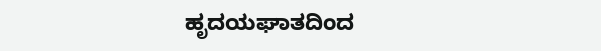ಹೃದಯಘಾತದಿಂದ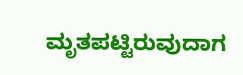ಮೃತಪಟ್ಟಿರುವುದಾಗ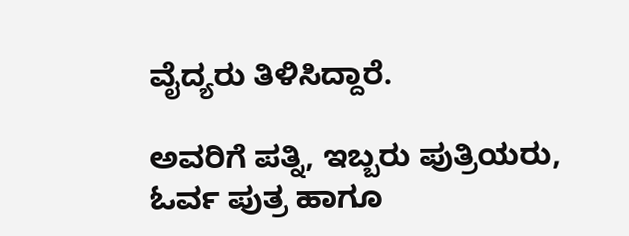ವೈದ್ಯರು ತಿಳಿಸಿದ್ದಾರೆ.

ಅವರಿಗೆ ಪತ್ನಿ, ಇಬ್ಬರು ಪುತ್ರಿಯರು, ಓರ್ವ ಪುತ್ರ ಹಾಗೂ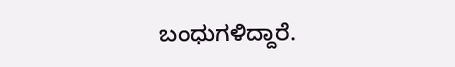ಬಂಧುಗಳಿದ್ದಾರೆ.